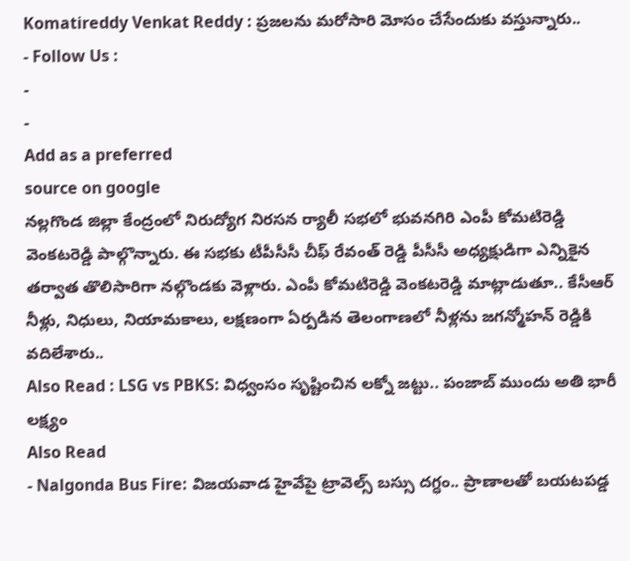Komatireddy Venkat Reddy : ప్రజలను మరోసారి మోసం చేసేందుకు వస్తున్నారు..
- Follow Us :
-
-
Add as a preferred
source on google
నల్లగొండ జిల్లా కేంద్రంలో నిరుద్యోగ నిరసన ర్యాలీ సభలో భువనగిరి ఎంపీ కోమటిరెడ్డి వెంకటరెడ్డి పాల్గొన్నారు. ఈ సభకు టీపీసీసీ చీఫ్ రేవంత్ రెడ్డి పీసీసీ అధ్యక్షుడిగా ఎన్నికైన తర్వాత తొలిసారిగా నల్గొండకు వెళ్లారు. ఎంపీ కోమటిరెడ్డి వెంకటరెడ్డి మాట్లాడుతూ.. కేసీఆర్ నీళ్లు, నిధులు, నియామకాలు, లక్షణంగా ఏర్పడిన తెలంగాణలో నీళ్లను జగన్మోహన్ రెడ్డికి వదిలేశారు..
Also Read : LSG vs PBKS: విధ్వంసం సృష్టించిన లక్నో జట్టు.. పంజాబ్ ముందు అతి భారీ లక్ష్యం
Also Read
- Nalgonda Bus Fire: విజయవాడ హైవేపై ట్రావెల్స్ బస్సు దగ్ధం.. ప్రాణాలతో బయటపడ్డ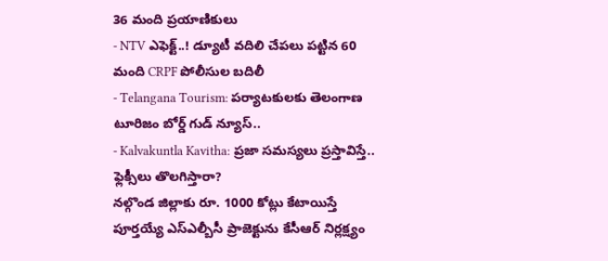36 మంది ప్రయాణికులు
- NTV ఎఫెక్ట్..! డ్యూటీ వదిలి చేపలు పట్టిన 60 మంది CRPF పోలీసుల బదిలీ
- Telangana Tourism: పర్యాటకులకు తెలంగాణ టూరిజం బోర్డ్ గుడ్ న్యూస్..
- Kalvakuntla Kavitha: ప్రజా సమస్యలు ప్రస్తావిస్తే.. ఫ్లెక్సీలు తొలగిస్తారా?
నల్గొండ జిల్లాకు రూ. 1000 కోట్లు కేటాయిస్తే పూర్తయ్యే ఎస్ఎల్బీసీ ప్రాజెక్టును కేసీఆర్ నిర్లక్ష్యం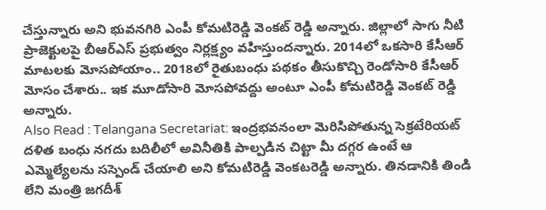చేస్తున్నారు అని భువనగిరి ఎంపీ కోమటిరెడ్డి వెంకట్ రెడ్డి అన్నారు. జిల్లాలో సాగు నీటి ప్రాజెక్టులపై బీఆర్ఎస్ ప్రభుత్వం నిర్లక్ష్యం వహిస్తుందన్నారు. 2014లో ఒకసారి కేసీఆర్ మాటలకు మోసపోయాం.. 2018లో రైతుబంధు పథకం తీసుకొచ్చి రెండోసారి కేసీఆర్ మోసం చేశారు.. ఇక మూడోసారి మోసపోవద్దు అంటూ ఎంపీ కోమటిరెడ్డి వెంకట్ రెడ్డి అన్నారు.
Also Read : Telangana Secretariat: ఇంద్రభవనంలా మెరిసిపోతున్న సెక్రటేరియట్
దళిత బంధు నగదు బదిలీలో అవినీతికి పాల్పడిన చిట్టా మీ దగ్గర ఉంటే ఆ ఎమ్మెల్యేలను సస్పెండ్ చేయాలి అని కోమటిరెడ్డి వెంకటరెడ్డి అన్నారు. తినడానికి తిండి లేని మంత్రి జగదీశ్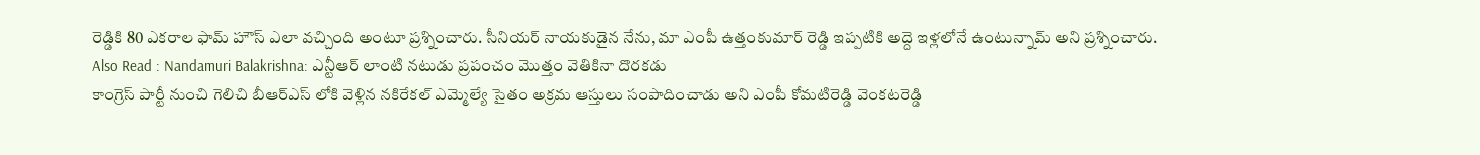రెడ్డికి 80 ఎకరాల ఫామ్ హౌస్ ఎలా వచ్చింది అంటూ ప్రశ్నించారు. సీనియర్ నాయకుడైన నేను, మా ఎంపీ ఉత్తంకుమార్ రెడ్డి ఇప్పటికి అద్దె ఇళ్లలోనే ఉంటున్నామ్ అని ప్రశ్నించారు.
Also Read : Nandamuri Balakrishna: ఎన్టీఆర్ లాంటి నటుడు ప్రపంచం మొత్తం వెతికినా దొరకడు
కాంగ్రెస్ పార్టీ నుంచి గెలిచి బీఆర్ఎస్ లోకి వెళ్లిన నకిరేకల్ ఎమ్మెల్యే సైతం అక్రమ ఆస్తులు సంపాదించాడు అని ఎంపీ కోమటిరెడ్డి వెంకటరెడ్డి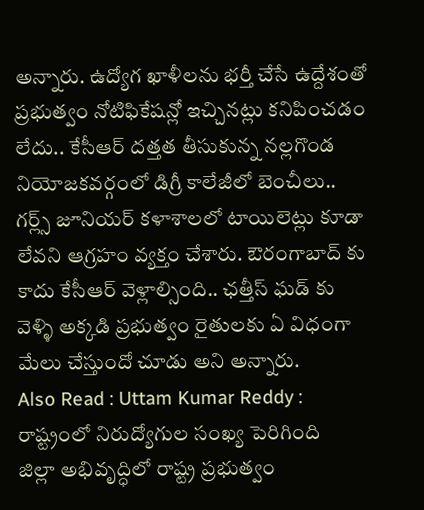అన్నారు. ఉద్యోగ ఖాళీలను భర్తీ చేసే ఉద్దేశంతో ప్రభుత్వం నోటిఫికేషన్లో ఇచ్చినట్లు కనిపించడం లేదు.. కేసీఆర్ దత్తత తీసుకున్న నల్లగొండ నియోజకవర్గంలో డిగ్రీ కాలేజీలో బెంచీలు.. గర్ల్స్ జూనియర్ కళాశాలలో టాయిలెట్లు కూడా లేవని ఆగ్రహం వ్యక్తం చేశారు. ఔరంగాబాద్ కు కాదు కేసీఆర్ వెళ్లాల్సింది.. ఛత్తీస్ ఘడ్ కు వెళ్ళి అక్కడి ప్రభుత్వం రైతులకు ఏ విధంగా మేలు చేస్తుందో చూడు అని అన్నారు.
Also Read : Uttam Kumar Reddy : రాష్ట్రంలో నిరుద్యోగుల సంఖ్య పెరిగింది
జిల్లా అభివృద్ధిలో రాష్ట్ర ప్రభుత్వం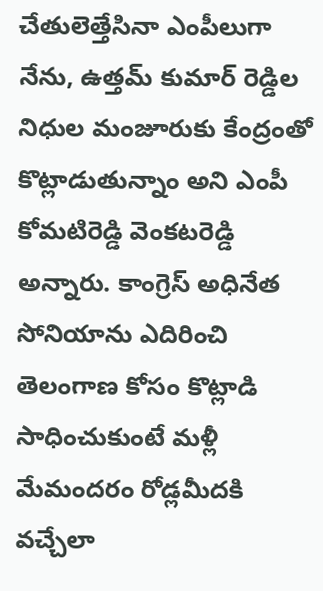చేతులెత్తేసినా ఎంపీలుగా నేను, ఉత్తమ్ కుమార్ రెడ్డిల నిధుల మంజూరుకు కేంద్రంతో కొట్లాడుతున్నాం అని ఎంపీ కోమటిరెడ్డి వెంకటరెడ్డి అన్నారు. కాంగ్రెస్ అధినేత సోనియాను ఎదిరించి తెలంగాణ కోసం కొట్లాడి సాధించుకుంటే మళ్లీ మేమందరం రోడ్లమీదకి వచ్చేలా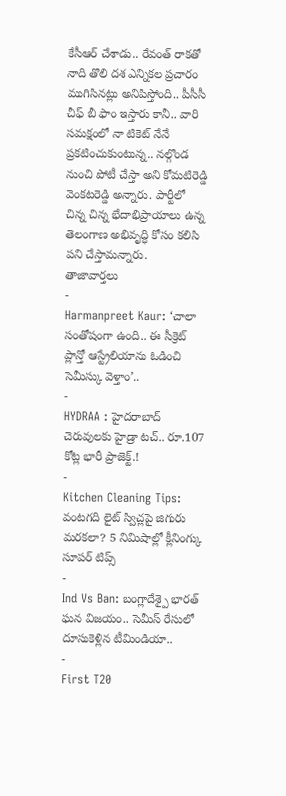కేసీఆర్ చేశాడు.. రేవంత్ రాకతో నాది తొలి దశ ఎన్నికల ప్రచారం ముగిసినట్లు అనిపిస్తోంది.. పీసీసీ చీఫ్ బీ ఫాం ఇస్తారు కానీ.. వారి సమక్షంలో నా టికెట్ నేనే ప్రకటించుకుంటున్న.. నల్గొండ నుంచి పోటీ చేస్తా అని కోమటిరెడ్డి వెంకటరెడ్డి అన్నారు. పార్టీలో చిన్న చిన్న భేదాభిప్రాయాలు ఉన్న తెలంగాణ అభివృద్ధి కోసం కలిసి పని చేస్తామన్నారు.
తాజావార్తలు
-
Harmanpreet Kaur: ‘చాలా సంతోషంగా ఉంది.. ఈ సీక్రెట్ ప్లాన్తో ఆస్ట్రేలియాను ఓడించి సెమీస్కు వెళ్తాం’..
-
HYDRAA : హైదరాబాద్ చెరువులకు హైడ్రా టచ్.. రూ.107 కోట్ల భారీ ప్రాజెక్ట్.!
-
Kitchen Cleaning Tips: వంటగది లైట్ స్విచ్లపై జిగురు మరకలా? 5 నిమిషాల్లో క్లీనింగ్కు సూపర్ టిప్స్
-
Ind Vs Ban: బంగ్లాదేశ్పై భారత్ ఘన విజయం.. సెమీస్ రేసులో దూసుకెళ్లిన టీమిండియా..
-
First T20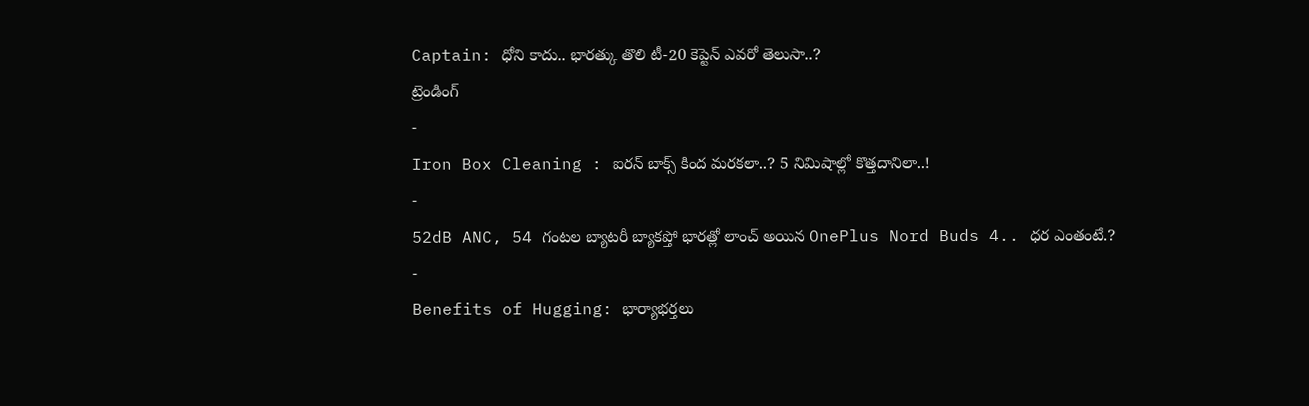Captain: ధోని కాదు.. భారత్కు తొలి టీ-20 కెప్టెన్ ఎవరో తెలుసా..?
ట్రెండింగ్
-
Iron Box Cleaning : ఐరన్ బాక్స్ కింద మరకలా..? 5 నిమిషాల్లో కొత్తదానిలా..!
-
52dB ANC, 54 గంటల బ్యాటరీ బ్యాకప్తో భారత్లో లాంచ్ అయిన OnePlus Nord Buds 4.. ధర ఎంతంటే.?
-
Benefits of Hugging: భార్యాభర్తలు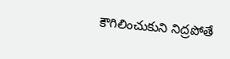కౌగిలించుకుని నిద్రపోతే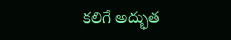కలిగే అద్భుత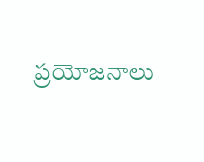ప్రయోజనాలు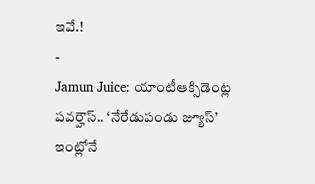ఇవే.!
-
Jamun Juice: యాంటీఆక్సిడెంట్ల పవర్హౌస్.. ‘నేరేడుపండు జ్యూస్’ ఇంట్లోనే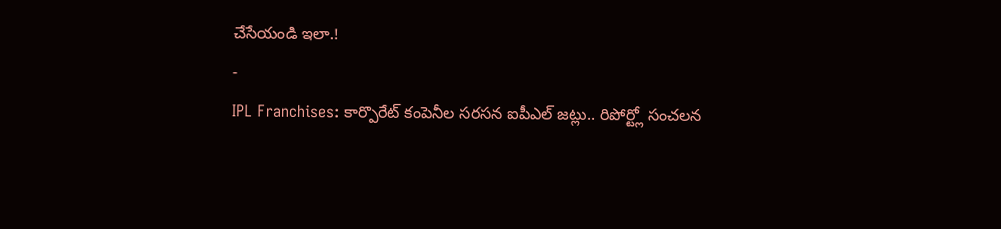చేసేయండి ఇలా.!
-
IPL Franchises: కార్పొరేట్ కంపెనీల సరసన ఐపీఎల్ జట్లు.. రిపోర్ట్లో సంచలన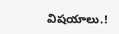విషయాలు.!